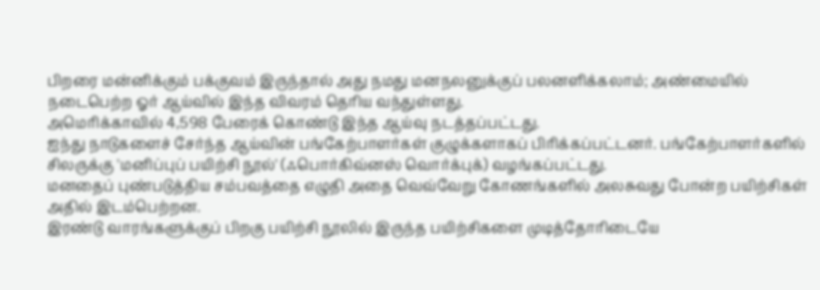பிறரை மன்னிக்கும் பக்குவம் இருந்தால் அது நமது மனநலனுக்குப் பலனளிக்கலாம்; அண்மையில் நடைபெற்ற ஓர் ஆய்வில் இந்த விவரம் தெரிய வந்துள்ளது.
அமெரிக்காவில் 4,598 பேரைக் கொண்டு இந்த ஆய்வு நடத்தப்பட்டது.
ஐந்து நாடுகளைச் சேர்ந்த ஆய்வின் பங்கேற்பாளர்கள் குழுக்களாகப் பிரிக்கப்பட்டனர். பங்கேற்பாளர்களில் சிலருக்கு 'மனிப்புப் பயிற்சி நூல்' (ஃபொர்கிவ்னஸ் வொர்க்புக்) வழங்கப்பட்டது.
மனதைப் புண்படுத்திய சம்பவத்தை எழுதி அதை வெவ்வேறு கோணங்களில் அலசுவது போன்ற பயிற்சிகள் அதில் இடம்பெற்றன.
இரண்டு வாரங்களுக்குப் பிறகு பயிற்சி நூலில் இருந்த பயிற்சிகளை முடித்தோரிடையே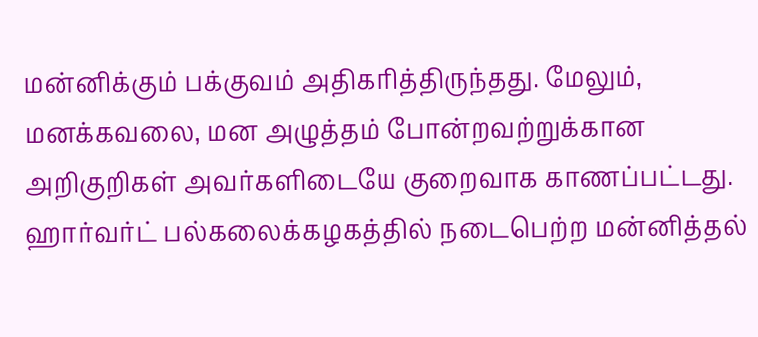மன்னிக்கும் பக்குவம் அதிகரித்திருந்தது. மேலும், மனக்கவலை, மன அழுத்தம் போன்றவற்றுக்கான அறிகுறிகள் அவர்களிடையே குறைவாக காணப்பட்டது.
ஹார்வர்ட் பல்கலைக்கழகத்தில் நடைபெற்ற மன்னித்தல்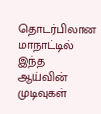தொடர்பிலான மாநாட்டில் இந்த ஆய்வின் முடிவுகள்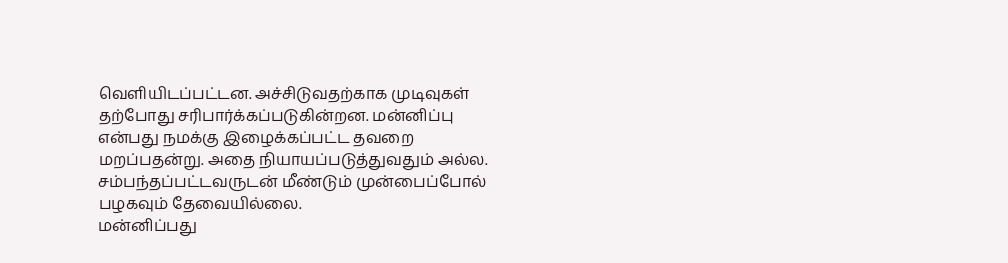வெளியிடப்பட்டன. அச்சிடுவதற்காக முடிவுகள் தற்போது சரிபார்க்கப்படுகின்றன. மன்னிப்பு என்பது நமக்கு இழைக்கப்பட்ட தவறை மறப்பதன்று. அதை நியாயப்படுத்துவதும் அல்ல.
சம்பந்தப்பட்டவருடன் மீண்டும் முன்பைப்போல் பழகவும் தேவையில்லை.
மன்னிப்பது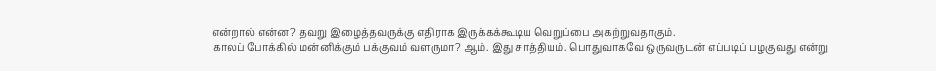என்றால் என்ன? தவறு இழைத்தவருக்கு எதிராக இருக்கக்கூடிய வெறுப்பை அகற்றுவதாகும்.
காலப் போக்கில் மன்னிக்கும் பக்குவம் வளருமா? ஆம். இது சாத்தியம். பொதுவாகவே ஒருவருடன் எப்படிப் பழகுவது என்று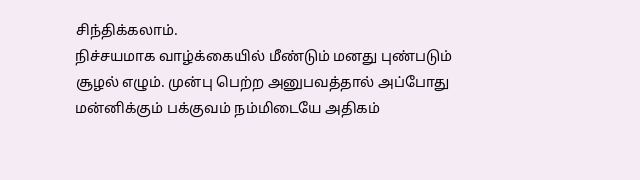சிந்திக்கலாம்.
நிச்சயமாக வாழ்க்கையில் மீண்டும் மனது புண்படும் சூழல் எழும். முன்பு பெற்ற அனுபவத்தால் அப்போது மன்னிக்கும் பக்குவம் நம்மிடையே அதிகம்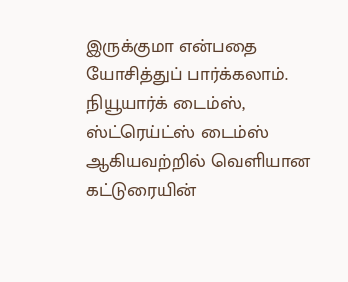இருக்குமா என்பதை யோசித்துப் பார்க்கலாம்.
நியூயார்க் டைம்ஸ், ஸ்ட்ரெய்ட்ஸ் டைம்ஸ் ஆகியவற்றில் வெளியான கட்டுரையின்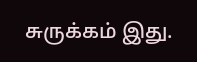சுருக்கம் இது.